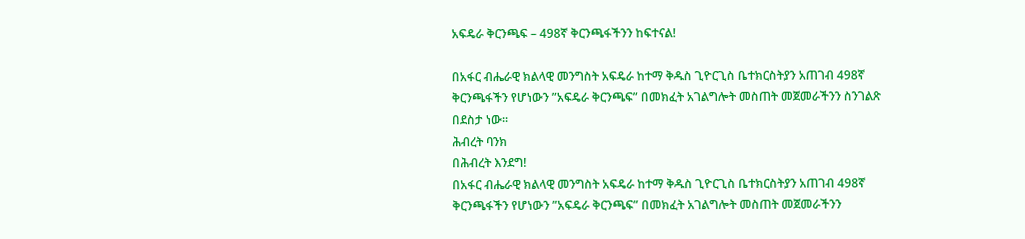አፍዴራ ቅርንጫፍ – 498ኛ ቅርንጫፋችንን ከፍተናል!

በአፋር ብሔራዊ ክልላዊ መንግስት አፍዴራ ከተማ ቅዱስ ጊዮርጊስ ቤተክርስትያን አጠገብ 498ኛ ቅርንጫፋችን የሆነውን ”አፍዴራ ቅርንጫፍ” በመክፈት አገልግሎት መስጠት መጀመራችንን ስንገልጽ በደስታ ነው፡፡
ሕብረት ባንክ
በሕብረት እንደግ!
በአፋር ብሔራዊ ክልላዊ መንግስት አፍዴራ ከተማ ቅዱስ ጊዮርጊስ ቤተክርስትያን አጠገብ 498ኛ ቅርንጫፋችን የሆነውን ”አፍዴራ ቅርንጫፍ” በመክፈት አገልግሎት መስጠት መጀመራችንን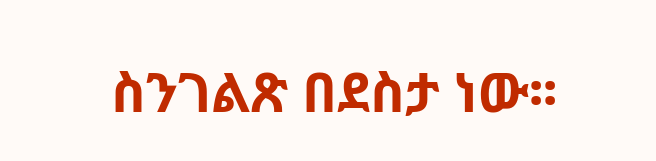ስንገልጽ በደስታ ነው፡፡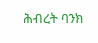ሕብረት ባንክ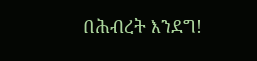በሕብረት እንደግ!